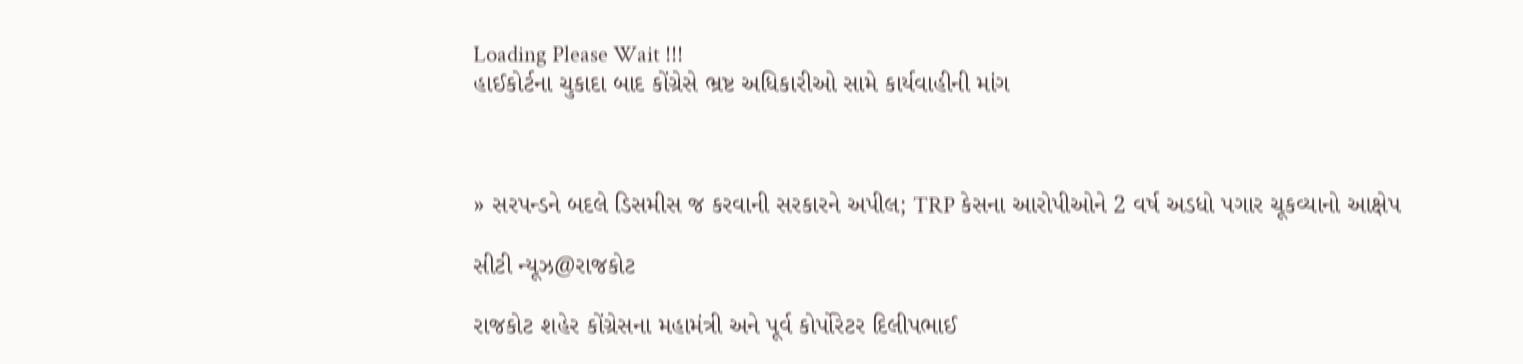Loading Please Wait !!!
હાઈકોર્ટના ચુકાદા બાદ કોંગ્રેસે ભ્રષ્ટ અધિકારીઓ સામે કાર્યવાહીની માંગ



» સરપન્ડને બદલે ડિસમીસ જ કરવાની સરકારને અપીલ; TRP કેસના આરોપીઓને 2 વર્ષ અડધો પગાર ચૂકવ્યાનો આક્ષેપ

સીટી ન્યૂઝ@રાજકોટ

રાજકોટ શહેર કોંગ્રેસના મહામંત્રી અને પૂર્વ કોર્પોરેટર દિલીપભાઈ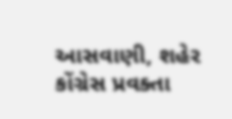આસવાણી, શહેર કોંગ્રેસ પ્રવક્તા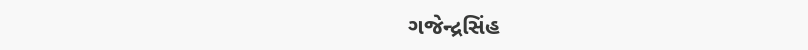ગજેન્દ્રસિંહ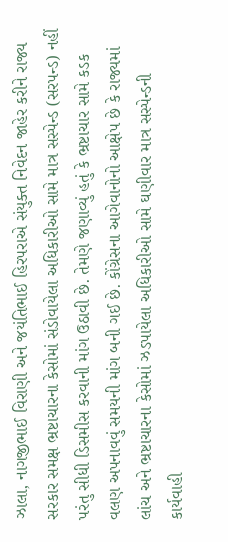ઝાલા, નાગજીભાઈ વિરાણી અને જયંતિભાઈ હિરપરાએ સંયુક્ત નિવેદન જાહેર કરીને રાજ્ય સરકાર સમક્ષ ભ્રષ્ટાચારના કેસોમાં સંડોવાયેલા અધિકારીઓ સામે માત્ર સસ્પેન્ડ (સરપન્ડ) નહીં પરંતુ સીધી ડિસમીસ કરવાની માંગ ઉઠાવી છે. તેમણે જણાવ્યું હતું કે ભ્રષ્ટાચાર સામે કડક વલણ અપનાવવું સમયની માંગ બની ગઈ છે. કોંગ્રેસના આગેવાનોનો આક્ષેપ છે કે રાજ્યમાં લાંચ અને ભ્રષ્ટાચારના કેસોમાં ઝડપાયેલા અધિકારીઓ સામે ઘણીવાર માત્ર સસ્પેન્ડની કાર્યવાહી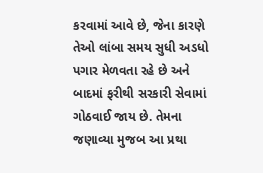કરવામાં આવે છે, જેના કારણે તેઓ લાંબા સમય સુધી અડધો પગાર મેળવતા રહે છે અને બાદમાં ફરીથી સરકારી સેવામાં ગોઠવાઈ જાય છે. તેમના જણાવ્યા મુજબ આ પ્રથા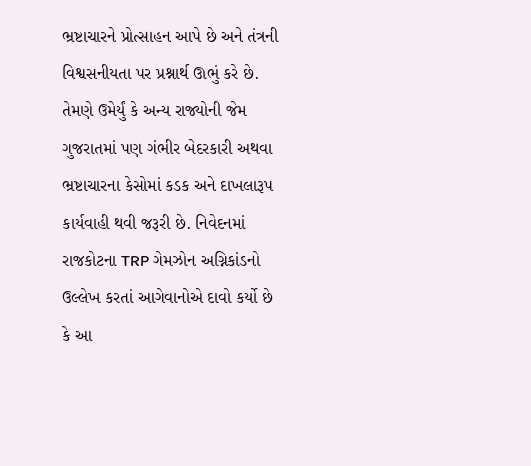ભ્રષ્ટાચારને પ્રોત્સાહન આપે છે અને તંત્રની વિશ્વસનીયતા પર પ્રશ્નાર્થ ઊભું કરે છે. તેમણે ઉમેર્યું કે અન્ય રાજ્યોની જેમ ગુજરાતમાં પણ ગંભીર બેદરકારી અથવા ભ્રષ્ટાચારના કેસોમાં કડક અને દાખલારૂપ કાર્યવાહી થવી જરૂરી છે. નિવેદનમાં રાજકોટના TRP ગેમઝોન અગ્નિકાંડનો ઉલ્લેખ કરતાં આગેવાનોએ દાવો કર્યો છે કે આ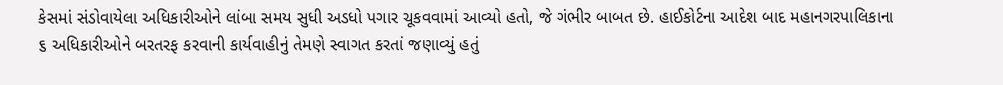કેસમાં સંડોવાયેલા અધિકારીઓને લાંબા સમય સુધી અડધો પગાર ચૂકવવામાં આવ્યો હતો, જે ગંભીર બાબત છે. હાઈકોર્ટના આદેશ બાદ મહાનગરપાલિકાના ૬ અધિકારીઓને બરતરફ કરવાની કાર્યવાહીનું તેમણે સ્વાગત કરતાં જણાવ્યું હતું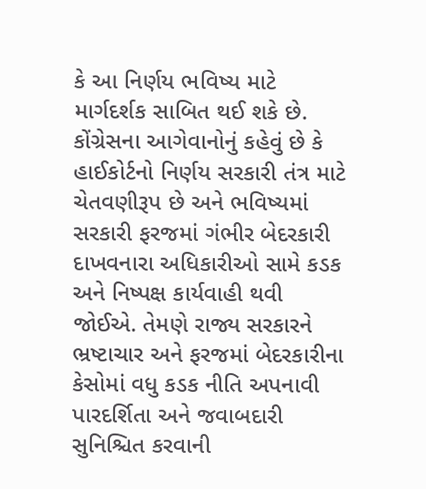કે આ નિર્ણય ભવિષ્ય માટે માર્ગદર્શક સાબિત થઈ શકે છે. કોંગ્રેસના આગેવાનોનું કહેવું છે કે હાઈકોર્ટનો નિર્ણય સરકારી તંત્ર માટે ચેતવણીરૂપ છે અને ભવિષ્યમાં સરકારી ફરજમાં ગંભીર બેદરકારી દાખવનારા અધિકારીઓ સામે કડક અને નિષ્પક્ષ કાર્યવાહી થવી જોઈએ. તેમણે રાજ્ય સરકારને ભ્રષ્ટાચાર અને ફરજમાં બેદરકારીના કેસોમાં વધુ કડક નીતિ અપનાવી પારદર્શિતા અને જવાબદારી સુનિશ્ચિત કરવાની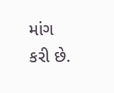માંગ કરી છે.